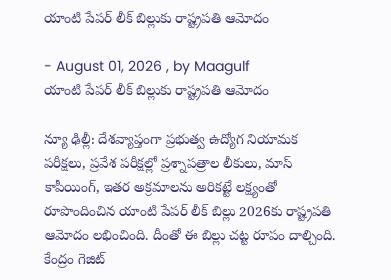యాంటి పేపర్ లీక్‌ బిల్లుకు రాష్ట్రపతి ఆమోదం

- August 01, 2026 , by Maagulf
యాంటి పేపర్ లీక్‌ బిల్లుకు రాష్ట్రపతి ఆమోదం

న్యూ ఢిల్లీ: దేశవ్యాప్తంగా ప్రభుత్వ ఉద్యోగ నియామక పరీక్షలు, ప్రవేశ పరీక్షల్లో ప్రశ్నాపత్రాల లీకులు, మాస్ కాపీయింగ్, ఇతర అక్రమాలను అరికట్టే లక్ష్యంతో రూపొందించిన యాంటి పేపర్ లీక్‌ బిల్లు 2026కు రాష్ట్రపతి ఆమోదం లభించింది. దీంతో ఈ బిల్లు చట్ట రూపం దాల్చింది. కేంద్రం గెజిట్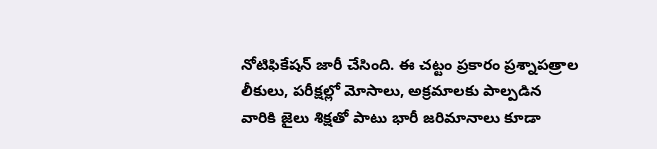నోటిఫికేషన్ జారీ చేసింది. ఈ చట్టం ప్రకారం ప్రశ్నాపత్రాల లీకులు, పరీక్షల్లో మోసాలు, అక్రమాలకు పాల్పడిన వారికి జైలు శిక్షతో పాటు భారీ జరిమానాలు కూడా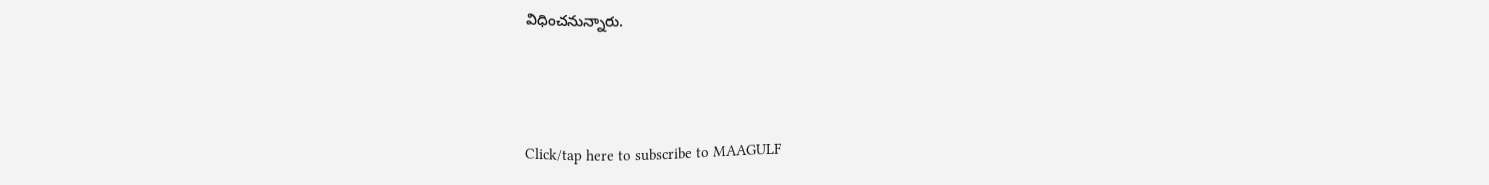విధించనున్నారు.



Click/tap here to subscribe to MAAGULF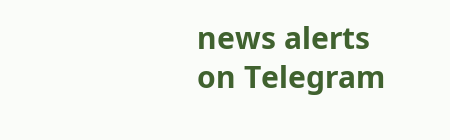news alerts on Telegram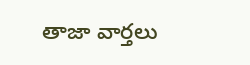తాజా వార్తలు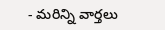- మరిన్ని వార్తలు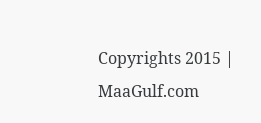Copyrights 2015 | MaaGulf.com